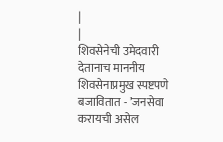|
|
शिवसेनेची उमेदवारी देतानाच माननीय शिवसेनाप्रमुख स्पष्टपणे बजावितात - ’जनसेवा करायची असेल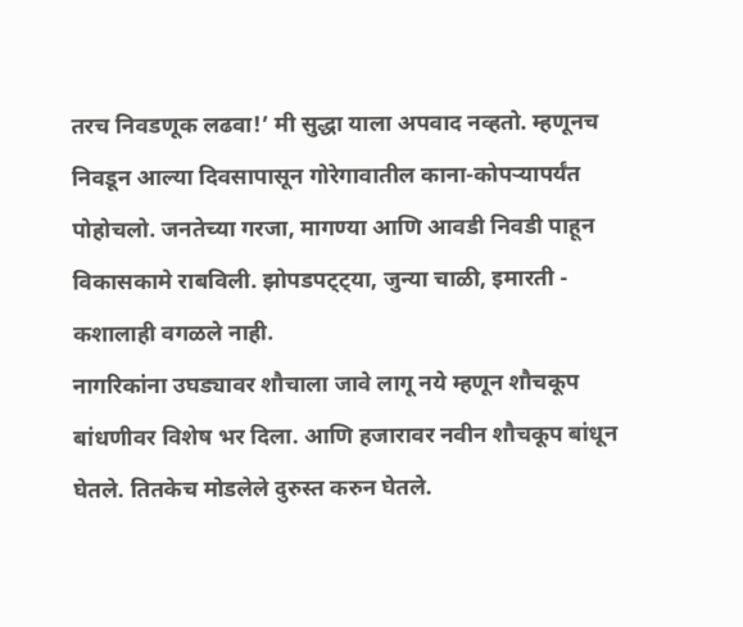तरच निवडणूक लढवा!’ मी सुद्धा याला अपवाद नव्हतो. म्हणूनच निवडून आल्या दिवसापासून गोरेगावातील काना-कोपऱ्यापर्यंत पोहोचलो. जनतेच्या गरजा, मागण्या आणि आवडी निवडी पाहून विकासकामे राबविली. झोपडपट्ट्या, जुन्या चाळी, इमारती - कशालाही वगळले नाही.
नागरिकांना उघड्यावर शौचाला जावे लागू नये म्हणून शौचकूप बांधणीवर विशेष भर दिला. आणि हजारावर नवीन शौचकूप बांधून घेतले. तितकेच मोडलेले दुरुस्त करुन घेतले.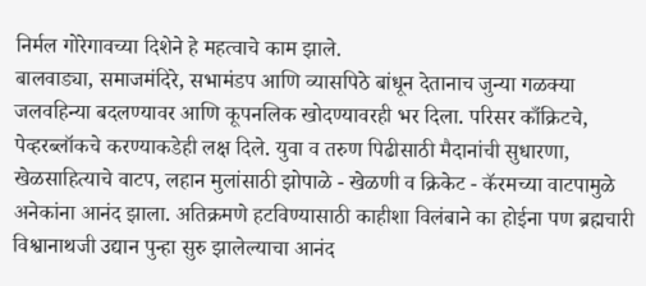निर्मल गोरेगावच्या दिशेने हे महत्वाचे काम झाले.
बालवाड्या, समाजमंदिरे, सभामंडप आणि व्यासपिठे बांधून देतानाच जुन्या गळक्या जलवहिन्या बदलण्यावर आणि कूपनलिक खोदण्यावरही भर दिला. परिसर काँक्रिटचे, पेव्हरब्लॉकचे करण्याकडेही लक्ष दिले. युवा व तरुण पिढीसाठी मैदानांची सुधारणा, खेळसाहित्याचे वाटप, लहान मुलांसाठी झोपाळे - खेळणी व क्रिकेट - कॅरमच्या वाटपामुळे अनेकांना आनंद झाला. अतिक्रमणे हटविण्यासाठी काहीशा विलंबाने का होईना पण ब्रह्मचारी विश्वानाथजी उद्यान पुन्हा सुरु झालेल्याचा आनंद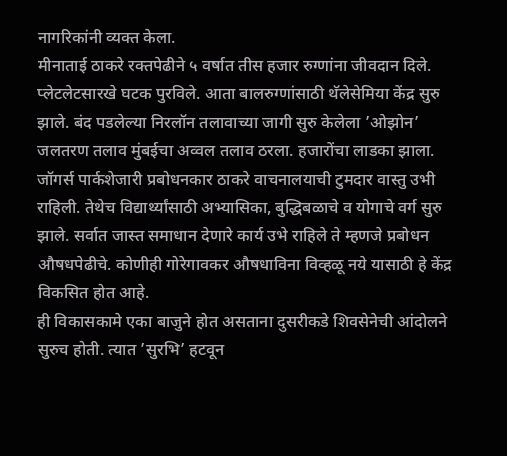नागरिकांनी व्यक्त केला.
मीनाताई ठाकरे रक्तपेढीने ५ वर्षात तीस हजार रुग्णांना जीवदान दिले. प्लेटलेटसारखे घटक पुरविले. आता बालरुग्णांसाठी थॅलेसेमिया केंद्र सुरु झाले. बंद पडलेल्या निरलॉन तलावाच्या जागी सुरु केलेला ’ओझोन’ जलतरण तलाव मुंबईचा अव्वल तलाव ठरला. हजारोंचा लाडका झाला. जॉगर्स पार्कशेजारी प्रबोधनकार ठाकरे वाचनालयाची टुमदार वास्तु उभी राहिली. तेथेच विद्यार्थ्यांसाठी अभ्यासिका, बुद्धिबळाचे व योगाचे वर्ग सुरु झाले. सर्वात जास्त समाधान देणारे कार्य उभे राहिले ते म्हणजे प्रबोधन औषधपेढीचे. कोणीही गोरेगावकर औषधाविना विव्हळू नये यासाठी हे केंद्र विकसित होत आहे.
ही विकासकामे एका बाजुने होत असताना दुसरीकडे शिवसेनेची आंदोलने सुरुच होती. त्यात ’सुरभि’ हटवून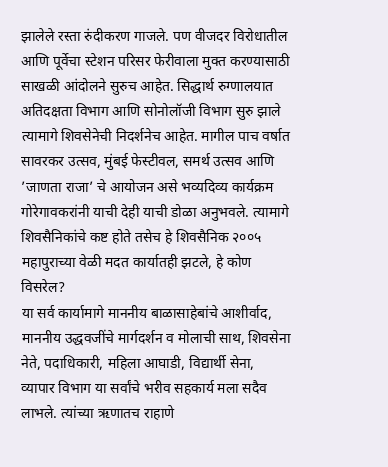झालेले रस्ता रुंदीकरण गाजले. पण वीजदर विरोधातील आणि पूर्वेचा स्टेशन परिसर फेरीवाला मुक्त करण्यासाठी साखळी आंदोलने सुरुच आहेत. सिद्धार्थ रुग्णालयात अतिदक्षता विभाग आणि सोनोलॉजी विभाग सुरु झाले त्यामागे शिवसेनेची निदर्शनेच आहेत. मागील पाच वर्षात सावरकर उत्सव, मुंबई फेस्टीवल, समर्थ उत्सव आणि ’जाणता राजा’ चे आयोजन असे भव्यदिव्य कार्यक्रम गोरेगावकरांनी याची देही याची डोळा अनुभवले. त्यामागे शिवसैनिकांचे कष्ट होते तसेच हे शिवसैनिक २००५ महापुराच्या वेळी मदत कार्यातही झटले, हे कोण विसरेल?
या सर्व कार्यामागे माननीय बाळासाहेबांचे आशीर्वाद, माननीय उद्धवजींचे मार्गदर्शन व मोलाची साथ, शिवसेना नेते, पदाधिकारी, महिला आघाडी, विद्यार्थी सेना, व्यापार विभाग या सर्वांचे भरीव सहकार्य मला सदैव लाभले. त्यांच्या ऋणातच राहाणे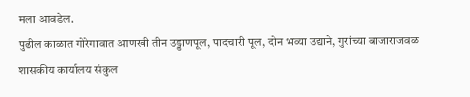मला आवडेल.
पुढील काळात गोरेगावात आणखी तीन उड्डाणपूल, पादचारी पूल, दोन भव्या उद्याने, गुरांच्या बाजाराजवळ शासकीय कार्यालय संकुल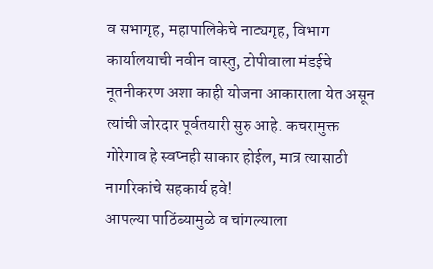व सभागृह, महापालिकेचे नाट्यगृह, विभाग कार्यालयाची नवीन वास्तु, टोपीवाला मंडईचे नूतनीकरण अशा काही योजना आकाराला येत असून त्यांची जोरदार पूर्वतयारी सुरु आहे. कचरामुक्त गोरेगाव हे स्वप्नही साकार होईल, मात्र त्यासाठी नागरिकांचे सहकार्य हवे!
आपल्या पाठिंब्यामुळे व चांगल्याला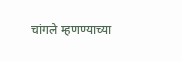चांगले म्हणण्याच्या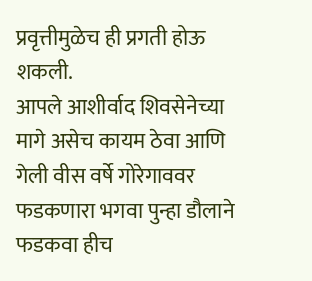प्रवृत्तीमुळेच ही प्रगती होऊ शकली.
आपले आशीर्वाद शिवसेनेच्या मागे असेच कायम ठेवा आणि गेली वीस वर्षे गोरेगाववर फडकणारा भगवा पुन्हा डौलाने फडकवा हीच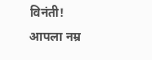विनंती!
आपला नम्र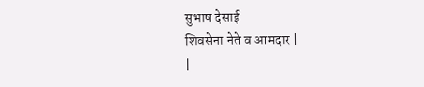सुभाष देसाई
शिवसेना नेते व आमदार |
|